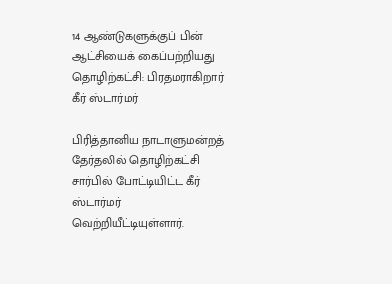14 ஆண்டுகளுக்குப் பின் ஆட்சியைக் கைப்பற்றியது தொழிற்கட்சி: பிரதமராகிறார் கீர் ஸ்டார்மர்

பிரித்தானிய நாடாளுமன்றத் தேர்தலில் தொழிற்கட்சி சார்பில் போட்டியிட்ட கீர் ஸ்டார்மர் வெற்றியீட்டியுள்ளார்.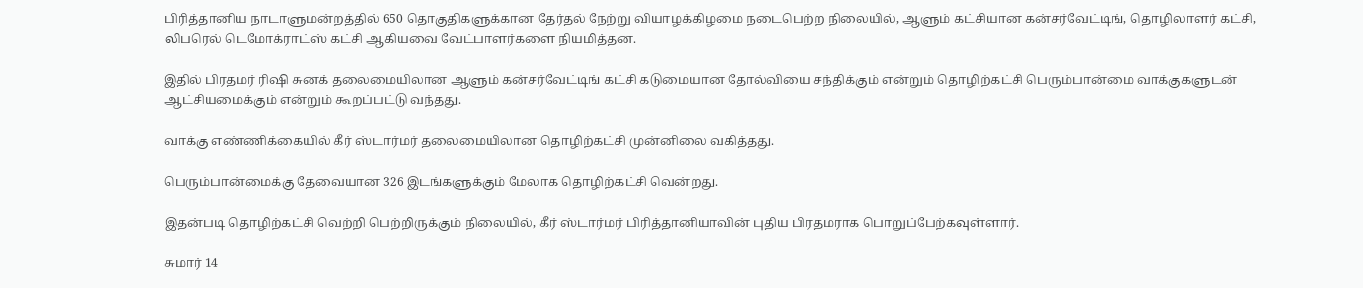பிரித்தானிய நாடாளுமன்றத்தில் 650 தொகுதிகளுக்கான தேர்தல் நேற்று வியாழக்கிழமை நடைபெற்ற நிலையில், ஆளும் கட்சியான கன்சர்வேட்டிங், தொழிலாளர் கட்சி, லிபரெல் டெமோக்ராட்ஸ் கட்சி ஆகியவை வேட்பாளர்களை நியமித்தன.

இதில் பிரதமர் ரிஷி சுனக் தலைமையிலான ஆளும் கன்சர்வேட்டிங் கட்சி கடுமையான தோல்வியை சந்திக்கும் என்றும் தொழிற்கட்சி பெரும்பான்மை வாக்குகளுடன் ஆட்சியமைக்கும் என்றும் கூறப்பட்டு வந்தது.

வாக்கு எண்ணிக்கையில் கீர் ஸ்டார்மர் தலைமையிலான தொழிற்கட்சி முன்னிலை வகித்தது.

பெரும்பான்மைக்கு தேவையான 326 இடங்களுக்கும் மேலாக தொழிற்கட்சி வென்றது.

இதன்படி தொழிற்கட்சி வெற்றி பெற்றிருக்கும் நிலையில், கீர் ஸ்டார்மர் பிரித்தானியாவின் புதிய பிரதமராக பொறுப்பேற்கவுள்ளார்.

சுமார் 14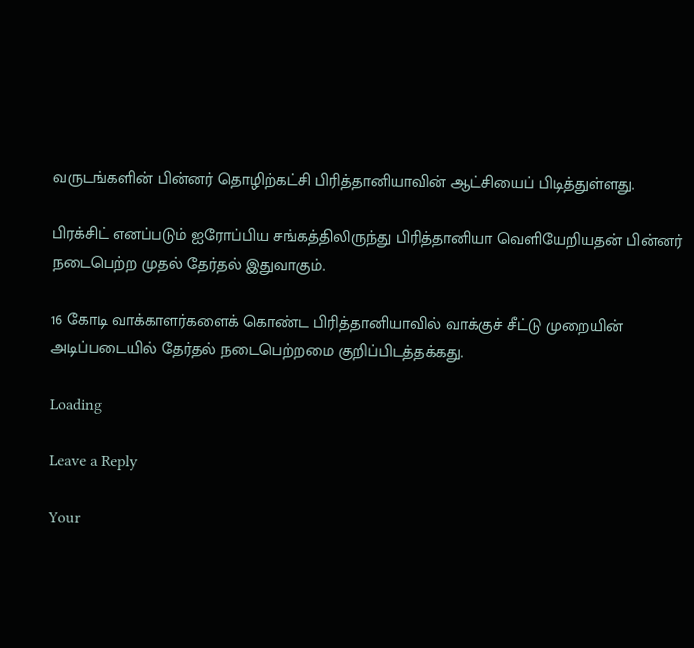வருடங்களின் பின்னர் தொழிற்கட்சி பிரித்தானியாவின் ஆட்சியைப் பிடித்துள்ளது.

பிரக்சிட் எனப்படும் ஐரோப்பிய சங்கத்திலிருந்து பிரித்தானியா வெளியேறியதன் பின்னர் நடைபெற்ற முதல் தேர்தல் இதுவாகும்.

16 கோடி வாக்காளர்களைக் கொண்ட பிரித்தானியாவில் வாக்குச் சீட்டு முறையின் அடிப்படையில் தேர்தல் நடைபெற்றமை குறிப்பிடத்தக்கது.

Loading

Leave a Reply

Your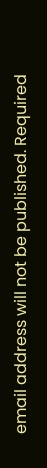email address will not be published. Required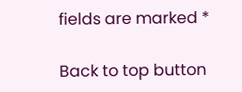fields are marked *

Back to top button